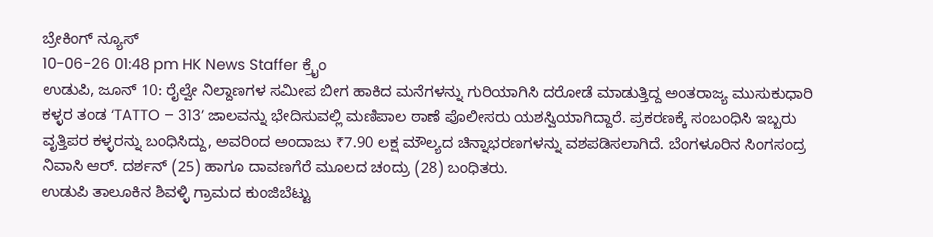ಬ್ರೇಕಿಂಗ್ ನ್ಯೂಸ್
10-06-26 01:48 pm HK News Staffer ಕ್ರೈಂ
ಉಡುಪಿ, ಜೂನ್ 10: ರೈಲ್ವೇ ನಿಲ್ದಾಣಗಳ ಸಮೀಪ ಬೀಗ ಹಾಕಿದ ಮನೆಗಳನ್ನು ಗುರಿಯಾಗಿಸಿ ದರೋಡೆ ಮಾಡುತ್ತಿದ್ದ ಅಂತರಾಜ್ಯ ಮುಸುಕುಧಾರಿ ಕಳ್ಳರ ತಂಡ ‘TATTO – 313’ ಜಾಲವನ್ನು ಭೇದಿಸುವಲ್ಲಿ ಮಣಿಪಾಲ ಠಾಣೆ ಪೊಲೀಸರು ಯಶಸ್ವಿಯಾಗಿದ್ದಾರೆ. ಪ್ರಕರಣಕ್ಕೆ ಸಂಬಂಧಿಸಿ ಇಬ್ಬರು ವೃತ್ತಿಪರ ಕಳ್ಳರನ್ನು ಬಂಧಿಸಿದ್ದು, ಅವರಿಂದ ಅಂದಾಜು ₹7.90 ಲಕ್ಷ ಮೌಲ್ಯದ ಚಿನ್ನಾಭರಣಗಳನ್ನು ವಶಪಡಿಸಲಾಗಿದೆ. ಬೆಂಗಳೂರಿನ ಸಿಂಗಸಂದ್ರ ನಿವಾಸಿ ಆರ್. ದರ್ಶನ್ (25) ಹಾಗೂ ದಾವಣಗೆರೆ ಮೂಲದ ಚಂದ್ರು (28) ಬಂಧಿತರು.
ಉಡುಪಿ ತಾಲೂಕಿನ ಶಿವಳ್ಳಿ ಗ್ರಾಮದ ಕುಂಜಿಬೆಟ್ಟು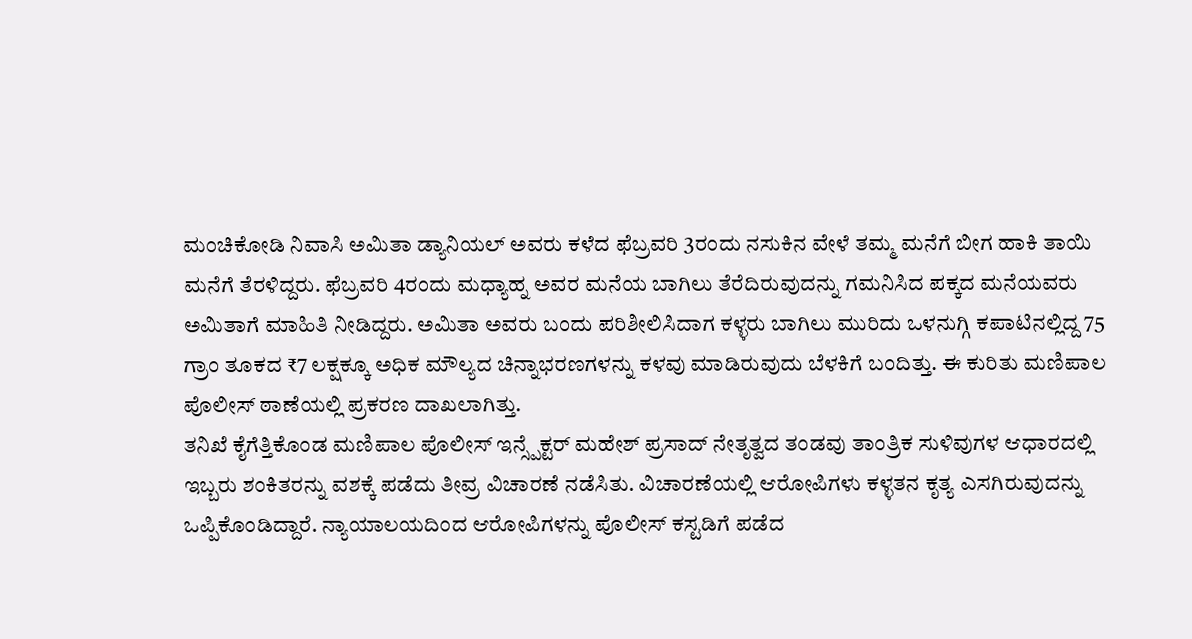ಮಂಚಿಕೋಡಿ ನಿವಾಸಿ ಅಮಿತಾ ಡ್ಯಾನಿಯಲ್ ಅವರು ಕಳೆದ ಫೆಬ್ರವರಿ 3ರಂದು ನಸುಕಿನ ವೇಳೆ ತಮ್ಮ ಮನೆಗೆ ಬೀಗ ಹಾಕಿ ತಾಯಿ ಮನೆಗೆ ತೆರಳಿದ್ದರು. ಫೆಬ್ರವರಿ 4ರಂದು ಮಧ್ಯಾಹ್ನ ಅವರ ಮನೆಯ ಬಾಗಿಲು ತೆರೆದಿರುವುದನ್ನು ಗಮನಿಸಿದ ಪಕ್ಕದ ಮನೆಯವರು ಅಮಿತಾಗೆ ಮಾಹಿತಿ ನೀಡಿದ್ದರು. ಅಮಿತಾ ಅವರು ಬಂದು ಪರಿಶೀಲಿಸಿದಾಗ ಕಳ್ಳರು ಬಾಗಿಲು ಮುರಿದು ಒಳನುಗ್ಗಿ ಕಪಾಟಿನಲ್ಲಿದ್ದ 75 ಗ್ರಾಂ ತೂಕದ ₹7 ಲಕ್ಷಕ್ಕೂ ಅಧಿಕ ಮೌಲ್ಯದ ಚಿನ್ನಾಭರಣಗಳನ್ನು ಕಳವು ಮಾಡಿರುವುದು ಬೆಳಕಿಗೆ ಬಂದಿತ್ತು. ಈ ಕುರಿತು ಮಣಿಪಾಲ ಪೊಲೀಸ್ ಠಾಣೆಯಲ್ಲಿ ಪ್ರಕರಣ ದಾಖಲಾಗಿತ್ತು.
ತನಿಖೆ ಕೈಗೆತ್ತಿಕೊಂಡ ಮಣಿಪಾಲ ಪೊಲೀಸ್ ಇನ್ಸ್ಪೆಕ್ಟರ್ ಮಹೇಶ್ ಪ್ರಸಾದ್ ನೇತೃತ್ವದ ತಂಡವು ತಾಂತ್ರಿಕ ಸುಳಿವುಗಳ ಆಧಾರದಲ್ಲಿ ಇಬ್ಬರು ಶಂಕಿತರನ್ನು ವಶಕ್ಕೆ ಪಡೆದು ತೀವ್ರ ವಿಚಾರಣೆ ನಡೆಸಿತು. ವಿಚಾರಣೆಯಲ್ಲಿ ಆರೋಪಿಗಳು ಕಳ್ಳತನ ಕೃತ್ಯ ಎಸಗಿರುವುದನ್ನು ಒಪ್ಪಿಕೊಂಡಿದ್ದಾರೆ. ನ್ಯಾಯಾಲಯದಿಂದ ಆರೋಪಿಗಳನ್ನು ಪೊಲೀಸ್ ಕಸ್ಟಡಿಗೆ ಪಡೆದ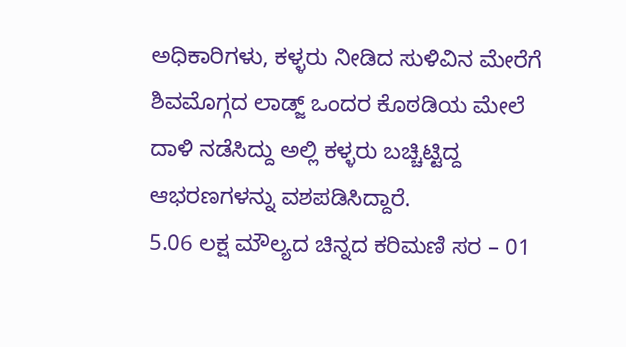ಅಧಿಕಾರಿಗಳು, ಕಳ್ಳರು ನೀಡಿದ ಸುಳಿವಿನ ಮೇರೆಗೆ ಶಿವಮೊಗ್ಗದ ಲಾಡ್ಜ್ ಒಂದರ ಕೊಠಡಿಯ ಮೇಲೆ ದಾಳಿ ನಡೆಸಿದ್ದು ಅಲ್ಲಿ ಕಳ್ಳರು ಬಚ್ಚಿಟ್ಟಿದ್ದ ಆಭರಣಗಳನ್ನು ವಶಪಡಿಸಿದ್ದಾರೆ.
5.06 ಲಕ್ಷ ಮೌಲ್ಯದ ಚಿನ್ನದ ಕರಿಮಣಿ ಸರ – 01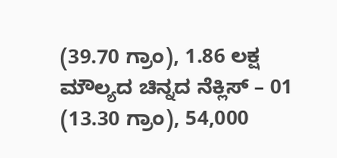(39.70 ಗ್ರಾಂ), 1.86 ಲಕ್ಷ ಮೌಲ್ಯದ ಚಿನ್ನದ ನೆಕ್ಲಿಸ್ – 01 (13.30 ಗ್ರಾಂ), 54,000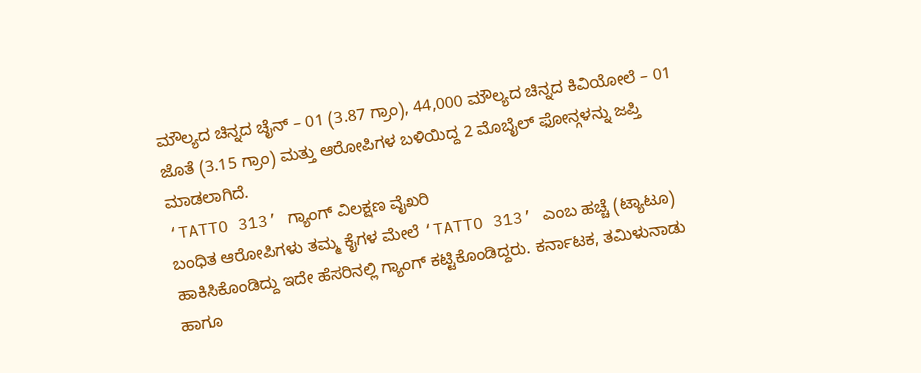ಮೌಲ್ಯದ ಚಿನ್ನದ ಚೈನ್ – 01 (3.87 ಗ್ರಾಂ), 44,000 ಮೌಲ್ಯದ ಚಿನ್ನದ ಕಿವಿಯೋಲೆ – 01 ಜೊತೆ (3.15 ಗ್ರಾಂ) ಮತ್ತು ಆರೋಪಿಗಳ ಬಳಿಯಿದ್ದ 2 ಮೊಬೈಲ್ ಫೋನ್ಗಳನ್ನು ಜಪ್ತಿ ಮಾಡಲಾಗಿದೆ.
‘TATTO 313’ ಗ್ಯಾಂಗ್ ವಿಲಕ್ಷಣ ವೈಖರಿ
ಬಂಧಿತ ಆರೋಪಿಗಳು ತಮ್ಮ ಕೈಗಳ ಮೇಲೆ ‘TATTO 313’ ಎಂಬ ಹಚ್ಚೆ (ಟ್ಯಾಟೂ) ಹಾಕಿಸಿಕೊಂಡಿದ್ದು ಇದೇ ಹೆಸರಿನಲ್ಲಿ ಗ್ಯಾಂಗ್ ಕಟ್ಟಿಕೊಂಡಿದ್ದರು. ಕರ್ನಾಟಕ, ತಮಿಳುನಾಡು ಹಾಗೂ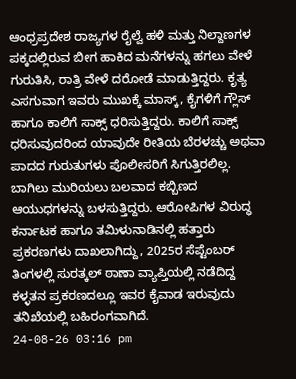ಆಂಧ್ರಪ್ರದೇಶ ರಾಜ್ಯಗಳ ರೈಲ್ವೆ ಹಳಿ ಮತ್ತು ನಿಲ್ದಾಣಗಳ ಪಕ್ಕದಲ್ಲಿರುವ ಬೀಗ ಹಾಕಿದ ಮನೆಗಳನ್ನು ಹಗಲು ವೇಳೆ ಗುರುತಿಸಿ, ರಾತ್ರಿ ವೇಳೆ ದರೋಡೆ ಮಾಡುತ್ತಿದ್ದರು. ಕೃತ್ಯ ಎಸಗುವಾಗ ಇವರು ಮುಖಕ್ಕೆ ಮಾಸ್ಕ್, ಕೈಗಳಿಗೆ ಗ್ಲೌಸ್ ಹಾಗೂ ಕಾಲಿಗೆ ಸಾಕ್ಸ್ ಧರಿಸುತ್ತಿದ್ದರು. ಕಾಲಿಗೆ ಸಾಕ್ಸ್ ಧರಿಸುವುದರಿಂದ ಯಾವುದೇ ರೀತಿಯ ಬೆರಳಚ್ಚು ಅಥವಾ ಪಾದದ ಗುರುತುಗಳು ಪೊಲೀಸರಿಗೆ ಸಿಗುತ್ತಿರಲಿಲ್ಲ. ಬಾಗಿಲು ಮುರಿಯಲು ಬಲವಾದ ಕಬ್ಬಿಣದ ಆಯುಧಗಳನ್ನು ಬಳಸುತ್ತಿದ್ದರು. ಆರೋಪಿಗಳ ವಿರುದ್ಧ ಕರ್ನಾಟಕ ಹಾಗೂ ತಮಿಳುನಾಡಿನಲ್ಲಿ ಹತ್ತಾರು ಪ್ರಕರಣಗಳು ದಾಖಲಾಗಿದ್ದು, 2025ರ ಸೆಪ್ಟೆಂಬರ್ ತಿಂಗಳಲ್ಲಿ ಸುರತ್ಕಲ್ ಠಾಣಾ ವ್ಯಾಪ್ತಿಯಲ್ಲಿ ನಡೆದಿದ್ದ ಕಳ್ಳತನ ಪ್ರಕರಣದಲ್ಲೂ ಇವರ ಕೈವಾಡ ಇರುವುದು ತನಿಖೆಯಲ್ಲಿ ಬಹಿರಂಗವಾಗಿದೆ.
24-08-26 03:16 pm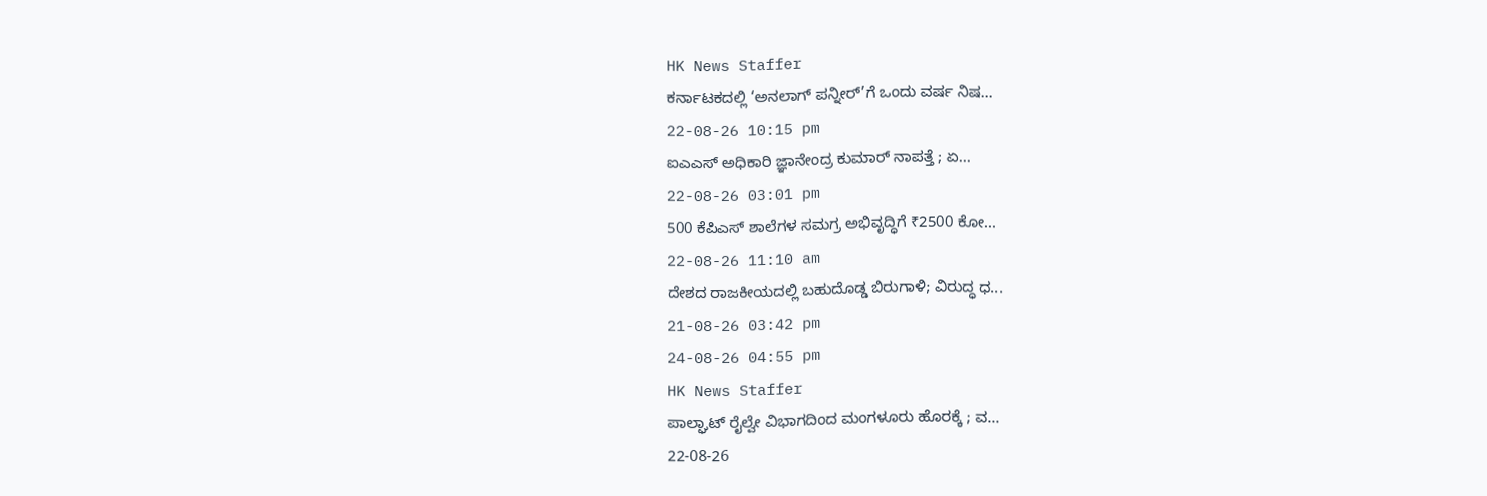HK News Staffer
ಕರ್ನಾಟಕದಲ್ಲಿ ‘ಅನಲಾಗ್ ಪನ್ನೀರ್’ಗೆ ಒಂದು ವರ್ಷ ನಿಷ...
22-08-26 10:15 pm
ಐಎಎಸ್ ಅಧಿಕಾರಿ ಜ್ಞಾನೇಂದ್ರ ಕುಮಾರ್ ನಾಪತ್ತೆ ; ಏ...
22-08-26 03:01 pm
500 ಕೆಪಿಎಸ್ ಶಾಲೆಗಳ ಸಮಗ್ರ ಅಭಿವೃದ್ಧಿಗೆ ₹2500 ಕೋ...
22-08-26 11:10 am
ದೇಶದ ರಾಜಕೀಯದಲ್ಲಿ ಬಹುದೊಡ್ಡ ಬಿರುಗಾಳಿ; ವಿರುದ್ಧ ಧ...
21-08-26 03:42 pm
24-08-26 04:55 pm
HK News Staffer
ಪಾಲ್ಘಾಟ್ ರೈಲ್ವೇ ವಿಭಾಗದಿಂದ ಮಂಗಳೂರು ಹೊರಕ್ಕೆ ; ವ...
22-08-26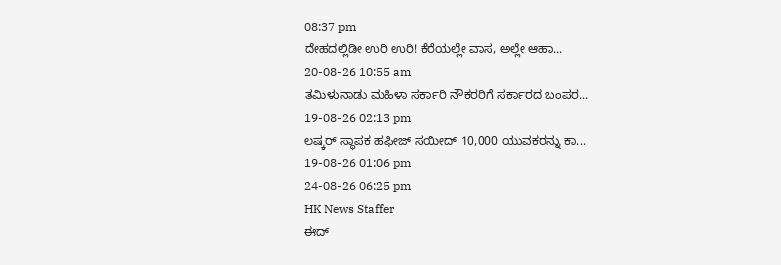08:37 pm
ದೇಹದಲ್ಲಿಡೀ ಉರಿ ಉರಿ! ಕೆರೆಯಲ್ಲೇ ವಾಸ, ಅಲ್ಲೇ ಆಹಾ...
20-08-26 10:55 am
ತಮಿಳುನಾಡು ಮಹಿಳಾ ಸರ್ಕಾರಿ ನೌಕರರಿಗೆ ಸರ್ಕಾರದ ಬಂಪರ...
19-08-26 02:13 pm
ಲಷ್ಕರ್ ಸ್ಥಾಪಕ ಹಫೀಜ್ ಸಯೀದ್ 10,000 ಯುವಕರನ್ನು ಕಾ...
19-08-26 01:06 pm
24-08-26 06:25 pm
HK News Staffer
ಈದ್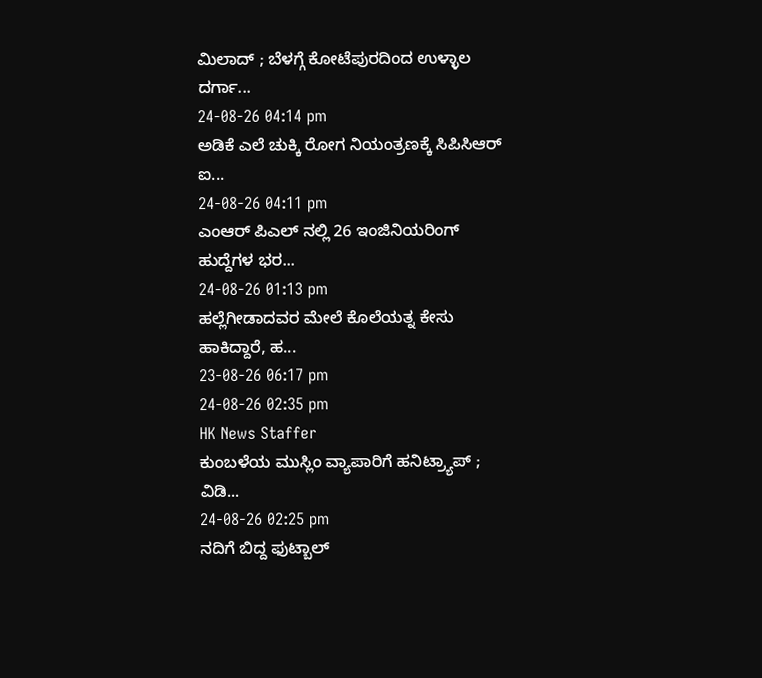ಮಿಲಾದ್ ; ಬೆಳಗ್ಗೆ ಕೋಟೆಪುರದಿಂದ ಉಳ್ಳಾಲ ದರ್ಗಾ...
24-08-26 04:14 pm
ಅಡಿಕೆ ಎಲೆ ಚುಕ್ಕಿ ರೋಗ ನಿಯಂತ್ರಣಕ್ಕೆ ಸಿಪಿಸಿಆರ್ ಐ...
24-08-26 04:11 pm
ಎಂಆರ್ ಪಿಎಲ್ ನಲ್ಲಿ 26 ಇಂಜಿನಿಯರಿಂಗ್ ಹುದ್ದೆಗಳ ಭರ...
24-08-26 01:13 pm
ಹಲ್ಲೆಗೀಡಾದವರ ಮೇಲೆ ಕೊಲೆಯತ್ನ ಕೇಸು ಹಾಕಿದ್ದಾರೆ, ಹ...
23-08-26 06:17 pm
24-08-26 02:35 pm
HK News Staffer
ಕುಂಬಳೆಯ ಮುಸ್ಲಿಂ ವ್ಯಾಪಾರಿಗೆ ಹನಿಟ್ರ್ಯಾಪ್ ; ವಿಡಿ...
24-08-26 02:25 pm
ನದಿಗೆ ಬಿದ್ದ ಫುಟ್ಬಾಲ್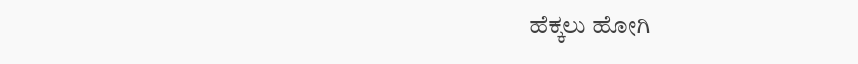ಹೆಕ್ಕಲು ಹೋಗಿ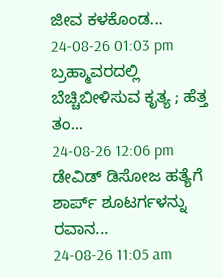ಜೀವ ಕಳಕೊಂಡ...
24-08-26 01:03 pm
ಬ್ರಹ್ಮಾವರದಲ್ಲಿ ಬೆಚ್ಚಿಬೀಳಿಸುವ ಕೃತ್ಯ ; ಹೆತ್ತ ತಂ...
24-08-26 12:06 pm
ಡೇವಿಡ್ ಡಿಸೋಜ ಹತ್ಯೆಗೆ ಶಾರ್ಪ್ ಶೂಟರ್ಗಳನ್ನು ರವಾನ...
24-08-26 11:05 am